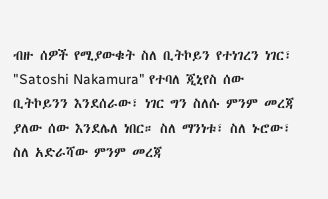ብዙ ሰዎች የሚያውቁት ስለ ቢትኮይን የተነገረን ነገር፣ "Satoshi Nakamura" የተባለ ጂኒየስ ሰው ቢትኮይንን እንደሰራው፣ ነገር ግን ስለሱ ምንም መረጃ ያለው ሰው እንደሌለ ነበር። ስለ ማንነቱ፣ ስለ ኑሮው፣ ስለ አድራሻው ምንም መረጃ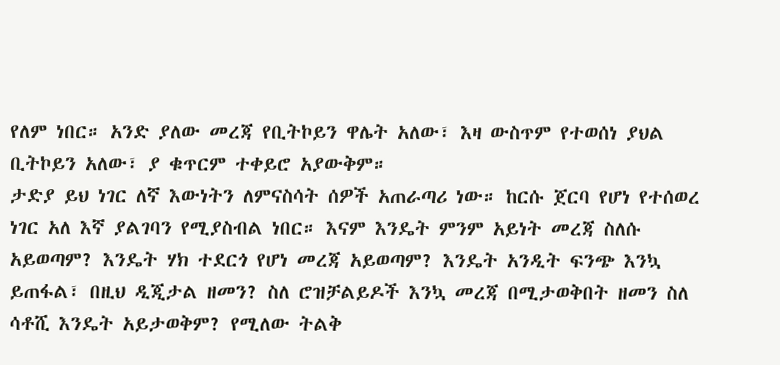የለም ነበር። አንድ ያለው መረጃ የቢትኮይን ዋሌት አለው፣ እዛ ውስጥም የተወሰነ ያህል ቢትኮይን አለው፣ ያ ቁጥርም ተቀይሮ አያውቅም።
ታድያ ይህ ነገር ለኛ እውነትን ለምናስሳት ሰዎች አጠራጣሪ ነው። ከርሱ ጀርባ የሆነ የተሰወረ ነገር አለ እኛ ያልገባን የሚያስብል ነበር። እናም እንዴት ምንም አይነት መረጃ ስለሱ አይወጣም? እንዴት ሃክ ተደርጎ የሆነ መረጃ አይወጣም? እንዴት አንዲት ፍንጭ እንኳ ይጠፋል፣ በዚህ ዲጂታል ዘመን? ስለ ሮዝቻልይዶች እንኳ መረጃ በሚታወቅበት ዘመን ስለ ሳቶሺ እንዴት አይታወቅም? የሚለው ትልቅ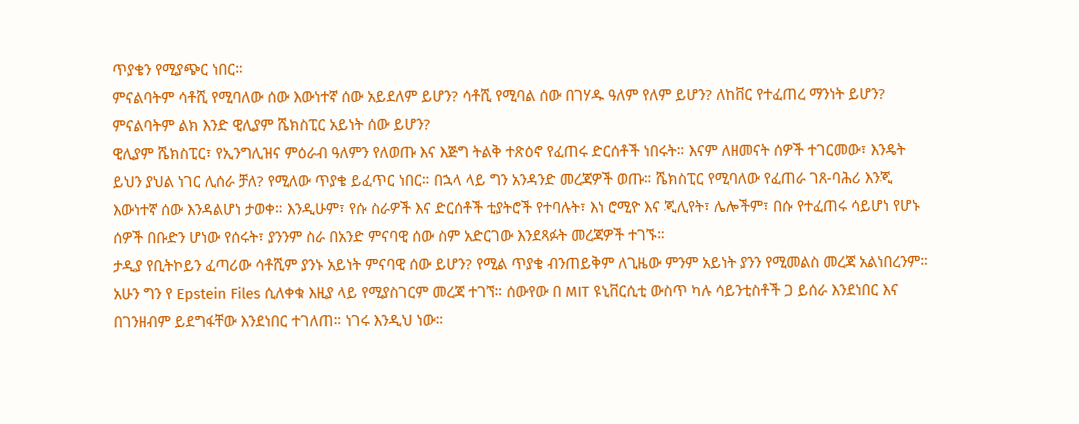ጥያቄን የሚያጭር ነበር።
ምናልባትም ሳቶሺ የሚባለው ሰው እውነተኛ ሰው አይደለም ይሆን? ሳቶሺ የሚባል ሰው በገሃዱ ዓለም የለም ይሆን? ለከቨር የተፈጠረ ማንነት ይሆን? ምናልባትም ልክ እንድ ዊሊያም ሼክስፒር አይነት ሰው ይሆን?
ዊሊያም ሼክስፒር፣ የኢንግሊዝና ምዕራብ ዓለምን የለወጡ እና እጅግ ትልቅ ተጽዕኖ የፈጠሩ ድርሰቶች ነበሩት። እናም ለዘመናት ሰዎች ተገርመው፣ እንዴት ይህን ያህል ነገር ሊሰራ ቻለ? የሚለው ጥያቄ ይፈጥር ነበር። በኋላ ላይ ግን አንዳንድ መረጃዎች ወጡ። ሼክስፒር የሚባለው የፈጠራ ገጸ-ባሕሪ እንጂ እውነተኛ ሰው እንዳልሆነ ታወቀ። እንዲሁም፣ የሱ ስራዎች እና ድርሰቶች ቲያትሮች የተባሉት፣ እነ ሮሚዮ እና ጂሊየት፣ ሌሎችም፣ በሱ የተፈጠሩ ሳይሆነ የሆኑ ሰዎች በቡድን ሆነው የሰሩት፣ ያንንም ስራ በአንድ ምናባዊ ሰው ስም አድርገው እንደጻፉት መረጃዎች ተገኙ።
ታዲያ የቢትኮይን ፈጣሪው ሳቶሺም ያንኑ አይነት ምናባዊ ሰው ይሆን? የሚል ጥያቄ ብንጠይቅም ለጊዜው ምንም አይነት ያንን የሚመልስ መረጃ አልነበረንም።
አሁን ግን የ Epstein Files ሲለቀቁ እዚያ ላይ የሚያስገርም መረጃ ተገኘ። ሰውየው በ MIT ዩኒቨርሲቲ ውስጥ ካሉ ሳይንቲስቶች ጋ ይሰራ እንደነበር እና በገንዘብም ይደግፋቸው እንደነበር ተገለጠ። ነገሩ እንዲህ ነው።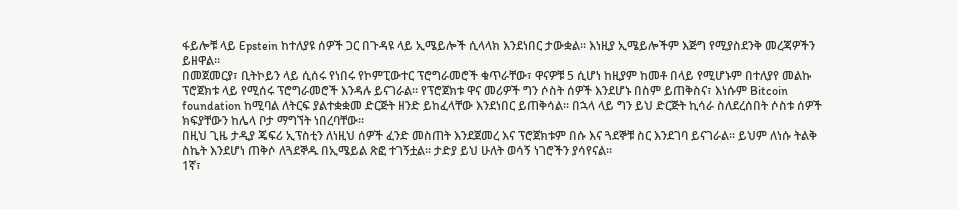ፋይሎቹ ላይ Epstein ከተለያዩ ሰዎች ጋር በጉዳዩ ላይ ኢሜይሎች ሲላላክ እንደነበር ታውቋል። እነዚያ ኢሜይሎችም እጅግ የሚያስደንቅ መረጃዎችን ይዘዋል።
በመጀመርያ፣ ቢትኮይን ላይ ሲሰሩ የነበሩ የኮምፒውተር ፕሮግራመሮች ቁጥራቸው፣ ዋናዎቹ 5 ሲሆነ ከዚያም ከመቶ በላይ የሚሆኑም በተለያየ መልኩ ፕሮጀክቱ ላይ የሚሰሩ ፕሮግራመሮች እንዳሉ ይናገራል። የፕሮጀክቱ ዋና መሪዎች ግን ሶስት ሰዎች እንደሆኑ በስም ይጠቅስና፣ እነሱም Bitcoin foundation ከሚባል ለትርፍ ያልተቋቋመ ድርጅት ዘንድ ይከፈላቸው እንደነበር ይጠቅሳል። በኋላ ላይ ግን ይህ ድርጅት ኪሳራ ስለደረሰበት ሶስቱ ሰዎች ክፍያቸውን ከሌላ ቦታ ማግኘት ነበረባቸው።
በዚህ ጊዜ ታዲያ ጄፍሪ ኢፕስቲን ለነዚህ ሰዎች ፈንድ መስጠት እንደጀመረ እና ፕሮጀክቱም በሱ እና ጓደኞቹ ስር እንደገባ ይናገራል። ይህም ለነሱ ትልቅ ስኬት እንደሆነ ጠቅሶ ለጓደኞዱ በኢሜይል ጽፎ ተገኝቷል። ታድያ ይህ ሁለት ወሳኝ ነገሮችን ያሳየናል።
1ኛ፣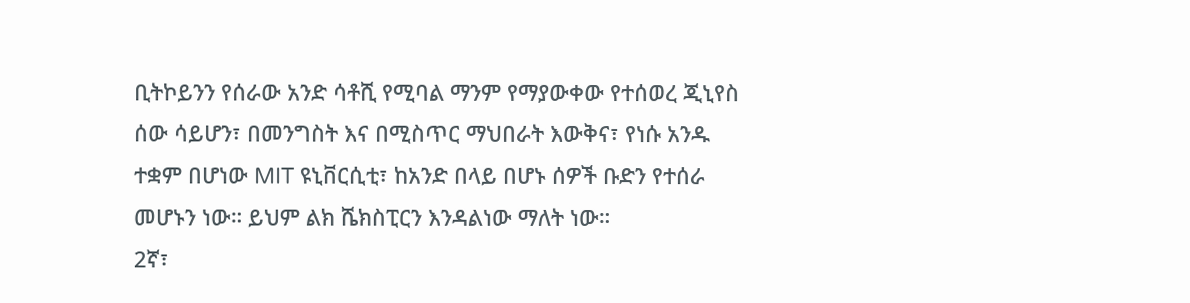ቢትኮይንን የሰራው አንድ ሳቶሺ የሚባል ማንም የማያውቀው የተሰወረ ጂኒየስ ሰው ሳይሆን፣ በመንግስት እና በሚስጥር ማህበራት እውቅና፣ የነሱ አንዱ ተቋም በሆነው MIT ዩኒቨርሲቲ፣ ከአንድ በላይ በሆኑ ሰዎች ቡድን የተሰራ መሆኑን ነው። ይህም ልክ ሼክስፒርን እንዳልነው ማለት ነው።
2ኛ፣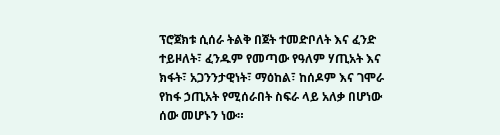ፕሮጀክቱ ሲሰራ ትልቅ በጀት ተመድቦለት እና ፈንድ ተይዞለት፣ ፈንዱም የመጣው የዓለም ሃጢአት እና ክፋት፣ አጋንንታዊነት፣ ማዕከል፣ ከሰዶም እና ገሞራ የከፋ ኃጢአት የሚሰራበት ስፍራ ላይ አለቃ በሆነው ሰው መሆኑን ነው።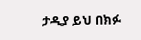ታዲያ ይህ በክፉ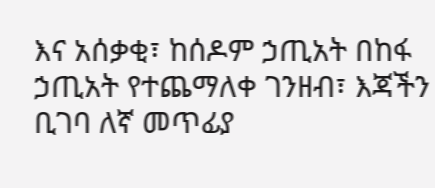እና አሰቃቂ፣ ከሰዶም ኃጢአት በከፋ ኃጢአት የተጨማለቀ ገንዘብ፣ እጃችን ቢገባ ለኛ መጥፊያ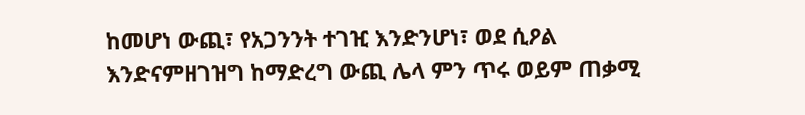ከመሆነ ውጪ፣ የአጋንንት ተገዢ እንድንሆነ፣ ወደ ሲዖል እንድናምዘገዝግ ከማድረግ ውጪ ሌላ ምን ጥሩ ወይም ጠቃሚ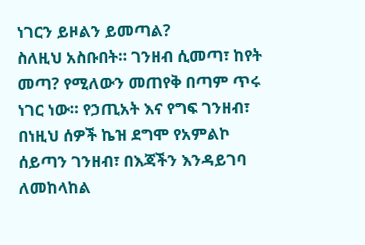ነገርን ይዞልን ይመጣል?
ስለዚህ አስቡበት። ገንዘብ ሲመጣ፣ ከየት መጣ? የሚለውን መጠየቅ በጣም ጥሩ ነገር ነው። የኃጢአት እና የግፍ ገንዘብ፣ በነዚህ ሰዎች ኬዝ ደግሞ የአምልኮ ሰይጣን ገንዘብ፣ በእጃችን እንዳይገባ ለመከላከል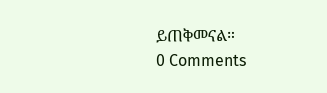ይጠቅመናል።
0 Comments